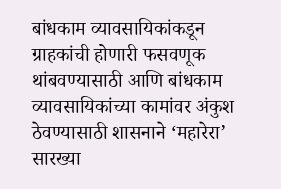बांधकाम व्यावसायिकांकडून ग्राहकांची होणारी फसवणूक थांबवण्यासाठी आणि बांधकाम व्यावसायिकांच्या कामांवर अंकुश ठेवण्यासाठी शासनाने ‘महारेरा’ सारख्या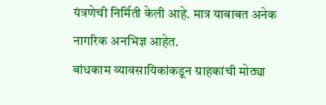यंत्रणेची निर्मिती केली आहे. मात्र याबाबत अनेक नागरिक अनभिज्ञ आहेत.
बांधकाम व्यावसायिकांकडून ग्राहकांची मोठ्या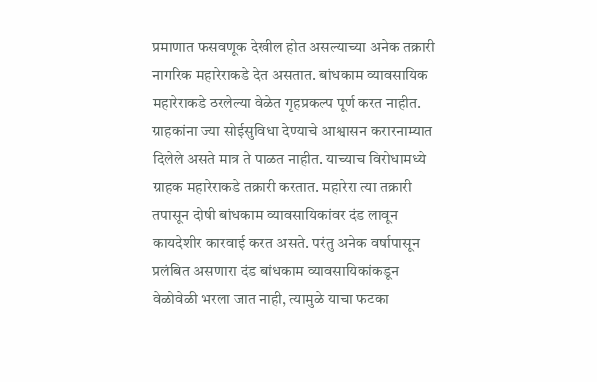प्रमाणात फसवणूक देखील होत असल्याच्या अनेक तक्रारी नागरिक महारेराकडे देत असतात. बांधकाम व्यावसायिक महारेराकडे ठरलेल्या वेळेत गृहप्रकल्प पूर्ण करत नाहीत.
ग्राहकांना ज्या सोईसुविधा देण्याचे आश्वासन करारनाम्यात दिलेले असते मात्र ते पाळत नाहीत. याच्याच विरोधामध्ये ग्राहक महारेराकडे तक्रारी करतात. महारेरा त्या तक्रारी तपासून दोषी बांधकाम व्यावसायिकांवर दंड लावून कायदेशीर कारवाई करत असते. परंतु अनेक वर्षापासून प्रलंबित असणारा दंड बांधकाम व्यावसायिकांकडून वेळोवेळी भरला जात नाही, त्यामुळे याचा फटका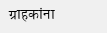ग्राहकांना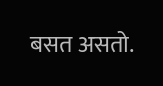बसत असतो.